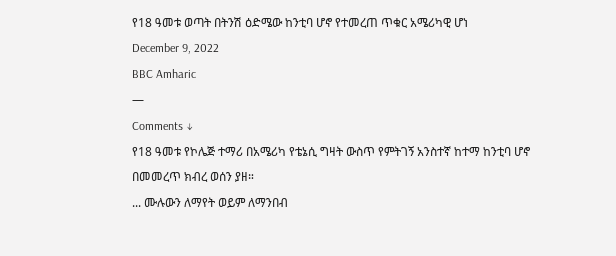የ18 ዓመቱ ወጣት በትንሽ ዕድሜው ከንቲባ ሆኖ የተመረጠ ጥቁር አሜሪካዊ ሆነ
December 9, 2022
BBC Amharic
—
Comments ↓
የ18 ዓመቱ የኮሌጅ ተማሪ በአሜሪካ የቴኔሲ ግዛት ውስጥ የምትገኝ አንስተኛ ከተማ ከንቲባ ሆኖ በመመረጥ ክብረ ወሰን ያዘ።
... ሙሉውን ለማየት ወይም ለማንበብ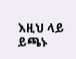እዚህ ላይ ይጫኑ